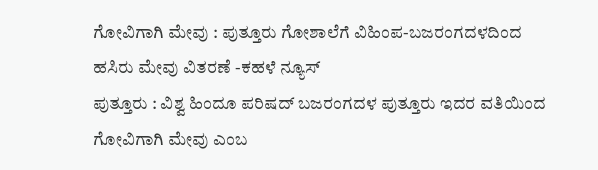ಗೋವಿಗಾಗಿ ಮೇವು : ಪುತ್ತೂರು ಗೋಶಾಲೆಗೆ ವಿಹಿಂಪ-ಬಜರಂಗದಳದಿಂದ ಹಸಿರು ಮೇವು ವಿತರಣೆ -ಕಹಳೆ ನ್ಯೂಸ್
ಪುತ್ತೂರು : ವಿಶ್ವ ಹಿಂದೂ ಪರಿಷದ್ ಬಜರಂಗದಳ ಪುತ್ತೂರು ಇದರ ವತಿಯಿಂದ ಗೋವಿಗಾಗಿ ಮೇವು ಎಂಬ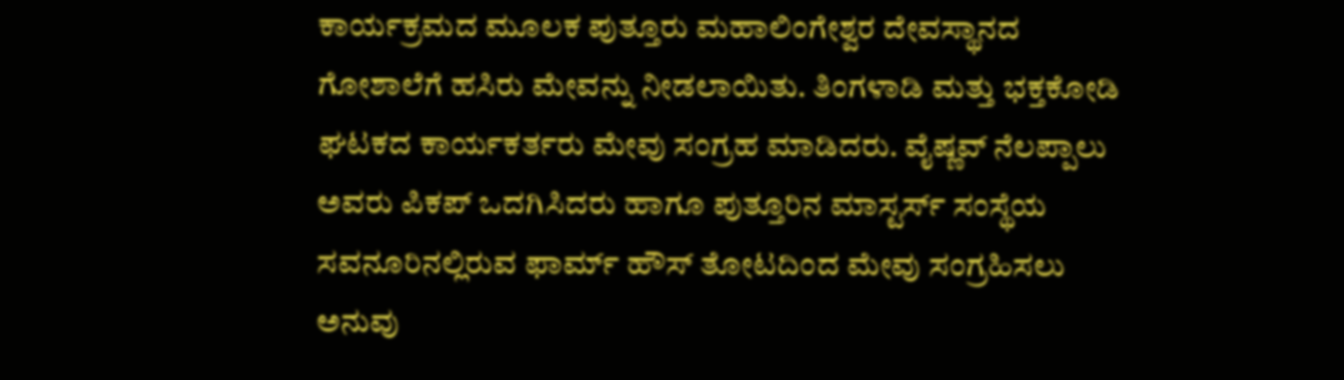ಕಾರ್ಯಕ್ರಮದ ಮೂಲಕ ಪುತ್ತೂರು ಮಹಾಲಿಂಗೇಶ್ವರ ದೇವಸ್ಥಾನದ ಗೋಶಾಲೆಗೆ ಹಸಿರು ಮೇವನ್ನು ನೀಡಲಾಯಿತು. ತಿಂಗಳಾಡಿ ಮತ್ತು ಭಕ್ತಕೋಡಿ ಘಟಕದ ಕಾರ್ಯಕರ್ತರು ಮೇವು ಸಂಗ್ರಹ ಮಾಡಿದರು. ವೈಷ್ಣವ್ ನೆಲಪ್ಪಾಲು ಅವರು ಪಿಕಪ್ ಒದಗಿಸಿದರು ಹಾಗೂ ಪುತ್ತೂರಿನ ಮಾಸ್ಟರ್ಸ್ ಸಂಸ್ಥೆಯ ಸವನೂರಿನಲ್ಲಿರುವ ಫಾರ್ಮ್ ಹೌಸ್ ತೋಟದಿಂದ ಮೇವು ಸಂಗ್ರಹಿಸಲು ಅನುವು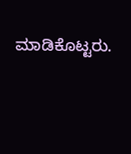ಮಾಡಿಕೊಟ್ಟರು.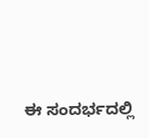ಈ ಸಂದರ್ಭದಲ್ಲಿ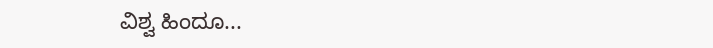ವಿಶ್ವ ಹಿಂದೂ...